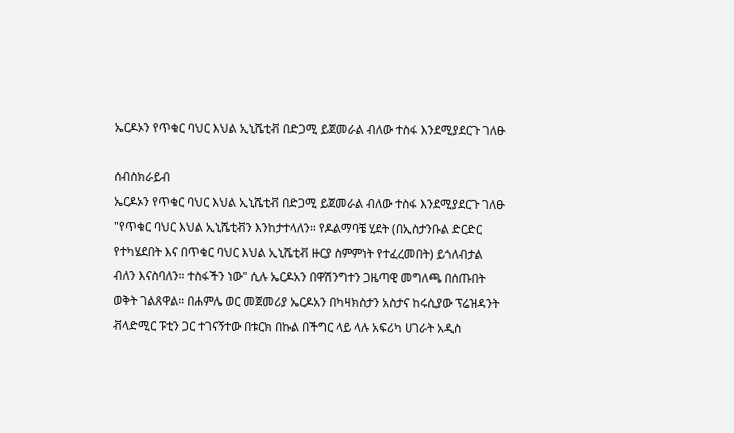ኤርዶኦን የጥቁር ባህር እህል ኢኒሼቲቭ በድጋሚ ይጀመራል ብለው ተስፋ እንደሚያደርጉ ገለፁ

ሰብስክራይብ
ኤርዶኦን የጥቁር ባህር እህል ኢኒሼቲቭ በድጋሚ ይጀመራል ብለው ተስፋ እንደሚያደርጉ ገለፁ "የጥቁር ባህር እህል ኢኒሼቲቭን እንከታተላለን። የዶልማባቼ ሂደት (በኢስታንቡል ድርድር የተካሄደበት እና በጥቁር ባህር እህል ኢኒሼቲቭ ዙርያ ስምምነት የተፈረመበት) ይጎለብታል ብለን እናስባለን። ተስፋችን ነው" ሲሉ ኤርዶአን በዋሽንግተን ጋዜጣዊ መግለጫ በሰጡበት ወቅት ገልጸዋል። በሐምሌ ወር መጀመሪያ ኤርዶአን በካዛክስታን አስታና ከሩሲያው ፕሬዝዳንት ቭላድሚር ፑቲን ጋር ተገናኝተው በቱርክ በኩል በችግር ላይ ላሉ አፍሪካ ሀገራት አዲስ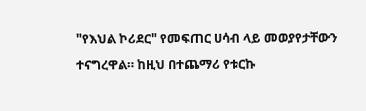"የእህል ኮሪደር" የመፍጠር ሀሳብ ላይ መወያየታቸውን ተናግረዋል። ከዚህ በተጨማሪ የቱርኩ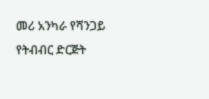መሪ አንካራ የሻንጋይ የትብብር ድርጅት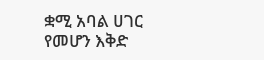ቋሚ አባል ሀገር የመሆን እቅድ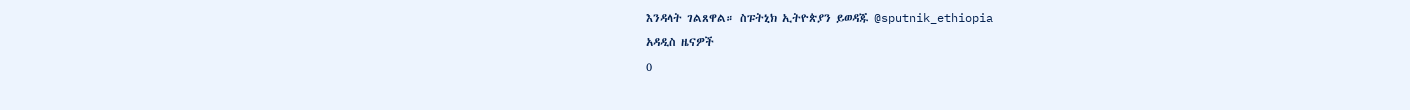እንዳላት ገልጸዋል። ስፑትኒክ ኢትዮጵያን ይወዳጁ @sputnik_ethiopia
አዳዲስ ዜናዎች
0